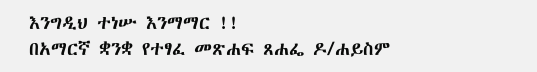እንግዲህ ተነሡ እንማማር !!
በአማርኛ ቋንቋ የተፃፈ መጽሐፍ ጸሐፌ ዶ/ሐይስም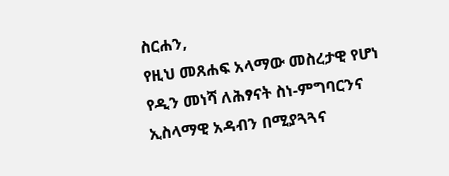ስርሐን,
የዚህ መጸሐፍ አላማው መስረታዊ የሆነ የዲን መነሻ ለሕፃናት ስነ-ምግባርንና ኢስላማዊ አዳብን በሚያጓጓና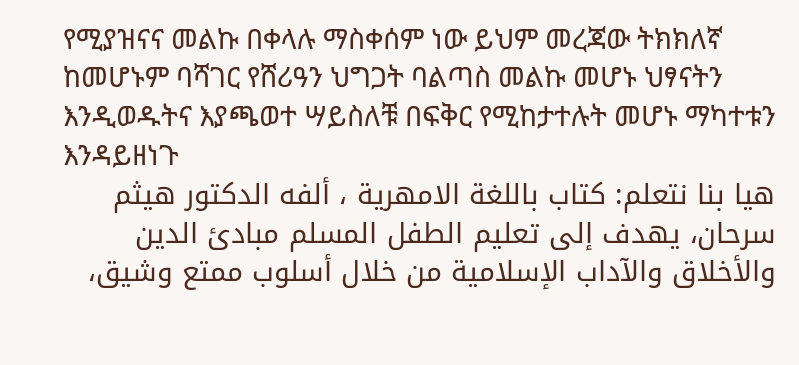የሚያዝናና መልኩ በቀላሉ ማስቀሰም ነው ይህም መረጃው ትክክለኛ ከመሆኑም ባሻገር የሸሪዓን ህግጋት ባልጣስ መልኩ መሆኑ ህፃናትን እንዲወዱትና እያጫወተ ሣይስለቹ በፍቅር የሚከታተሉት መሆኑ ማካተቱን እንዳይዘነጉ
هيا بنا نتعلم: كتاب باللغة الامهرية ، ألفه الدكتور هيثم سرحان، يهدف إلى تعليم الطفل المسلم مبادئ الدين والأخلاق والآداب الإسلامية من خلال أسلوب ممتع وشيق،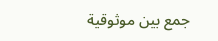جمع بين موثوقية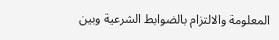المعلومة والالتزام بالضوابط الشرعية وبين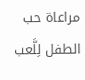مراعاة حب الطفل لِلَّعب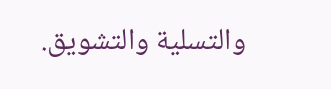والتسلية والتشويق.